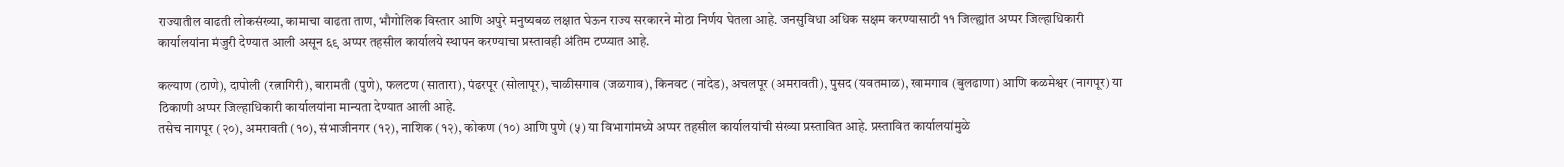राज्यातील वाढती लोकसंख्या, कामाचा वाढता ताण, भौगोलिक विस्तार आणि अपुरे मनुष्यबळ लक्षात घेऊन राज्य सरकारने मोठा निर्णय घेतला आहे. जनसुविधा अधिक सक्षम करण्यासाठी ११ जिल्ह्यांत अप्पर जिल्हाधिकारी कार्यालयांना मंजुरी देण्यात आली असून ६९ अप्पर तहसील कार्यालये स्थापन करण्याचा प्रस्तावही अंतिम टप्प्यात आहे.

कल्याण (ठाणे), दापोली (रत्नागिरी), बारामती (पुणे), फलटण (सातारा), पंढरपूर (सोलापूर), चाळीसगाव (जळगाव), किनवट (नांदेड), अचलपूर (अमरावती), पुसद (यवतमाळ), खामगाव (बुलढाणा) आणि कळमेश्वर (नागपूर) या ठिकाणी अप्पर जिल्हाधिकारी कार्यालयांना मान्यता देण्यात आली आहे.
तसेच नागपूर (२०), अमरावती (१०), संभाजीनगर (१२), नाशिक (१२), कोकण (१०) आणि पुणे (५) या विभागांमध्ये अप्पर तहसील कार्यालयांची संख्या प्रस्तावित आहे. प्रस्तावित कार्यालयांमुळे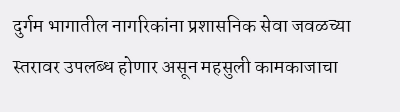दुर्गम भागातील नागरिकांना प्रशासनिक सेवा जवळच्या स्तरावर उपलब्ध होणार असून महसुली कामकाजाचा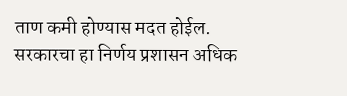ताण कमी होण्यास मदत होईल.
सरकारचा हा निर्णय प्रशासन अधिक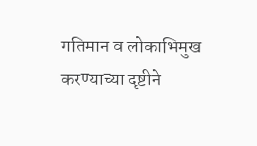गतिमान व लोकाभिमुख करण्याच्या दृष्टीने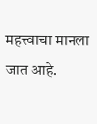महत्त्वाचा मानला जात आहे.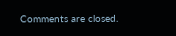Comments are closed.